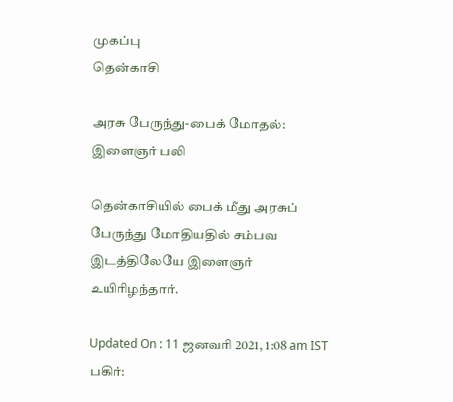முகப்பு
தென்காசி

அரசு பேருந்து-பைக் மோதல்: இளைஞர் பலி

தென்காசியில் பைக் மீது அரசுப் பேருந்து மோதியதில் சம்பவ இடத்திலேயே இளைஞர் உயிரிழந்தார்.

Updated On : 11 ஜனவரி 2021, 1:08 am IST
பகிர்: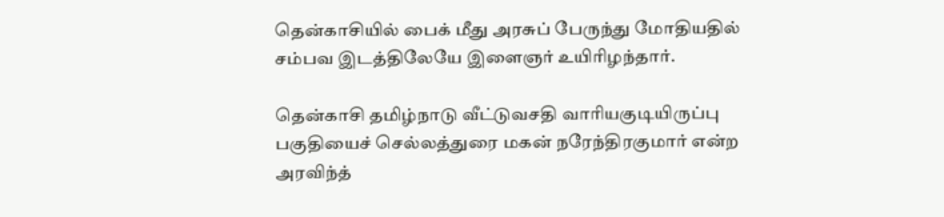தென்காசியில் பைக் மீது அரசுப் பேருந்து மோதியதில் சம்பவ இடத்திலேயே இளைஞர் உயிரிழந்தார்.

தென்காசி தமிழ்நாடு வீட்டுவசதி வாரியகுடியிருப்பு பகுதியைச் செல்லத்துரை மகன் நரேந்திரகுமார் என்ற அரவிந்த்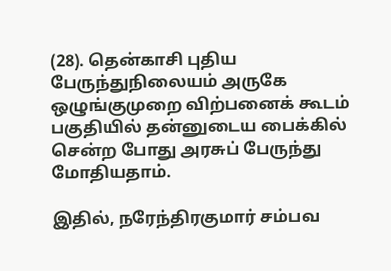(28). தென்காசி புதிய பேருந்துநிலையம் அருகே ஒழுங்குமுறை விற்பனைக் கூடம் பகுதியில் தன்னுடைய பைக்கில் சென்ற போது அரசுப் பேருந்து மோதியதாம்.

இதில், நரேந்திரகுமார் சம்பவ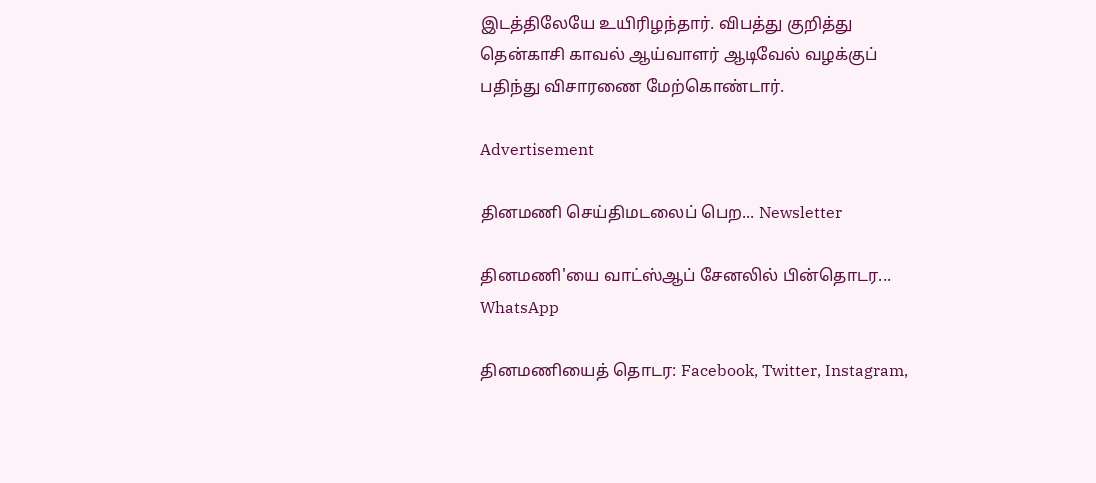இடத்திலேயே உயிரிழந்தார். விபத்து குறித்து தென்காசி காவல் ஆய்வாளர் ஆடிவேல் வழக்குப் பதிந்து விசாரணை மேற்கொண்டார்.

Advertisement

தினமணி செய்திமடலைப் பெற... Newsletter

தினமணி'யை வாட்ஸ்ஆப் சேனலில் பின்தொடர... WhatsApp

தினமணியைத் தொடர: Facebook, Twitter, Instagram,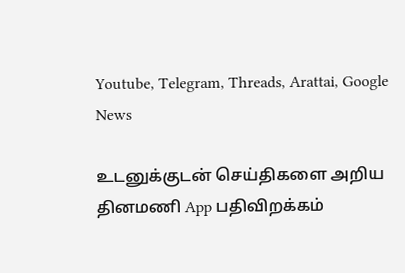Youtube, Telegram, Threads, Arattai, Google News

உடனுக்குடன் செய்திகளை அறிய தினமணி App பதிவிறக்கம்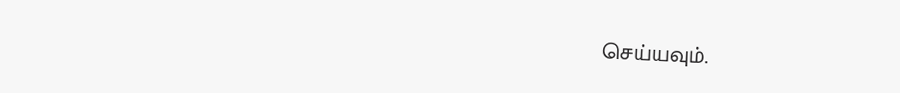செய்யவும்.